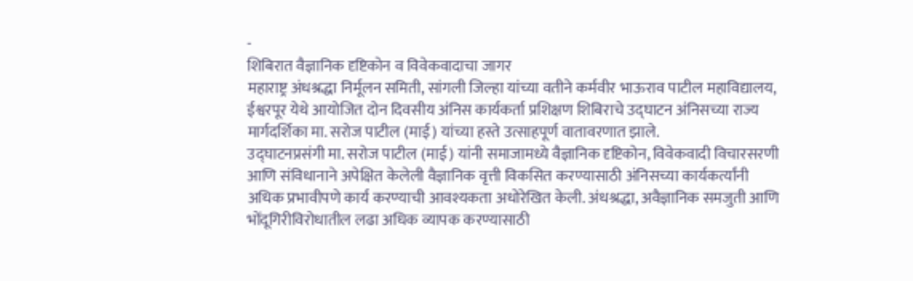-
शिबिरात वैज्ञानिक दृष्टिकोन व विवेकवादाचा जागर
महाराष्ट्र अंधश्रद्धा निर्मूलन समिती, सांगली जिल्हा यांच्या वतीने कर्मवीर भाऊराव पाटील महाविद्यालय, ईश्वरपूर येथे आयोजित दोन दिवसीय अंनिस कार्यकर्ता प्रशिक्षण शिबिराचे उद्घाटन अंनिसच्या राज्य मार्गदर्शिका मा. सरोज पाटील (माई) यांच्या हस्ते उत्साहपूर्ण वातावरणात झाले.
उद्घाटनप्रसंगी मा. सरोज पाटील (माई) यांनी समाजामध्ये वैज्ञानिक दृष्टिकोन, विवेकवादी विचारसरणी आणि संविधानाने अपेक्षित केलेली वैज्ञानिक वृत्ती विकसित करण्यासाठी अंनिसच्या कार्यकर्त्यांनी अधिक प्रभावीपणे कार्य करण्याची आवश्यकता अधोरेखित केली. अंधश्रद्धा, अवैज्ञानिक समजुती आणि भोंदूगिरीविरोधातील लढा अधिक व्यापक करण्यासाठी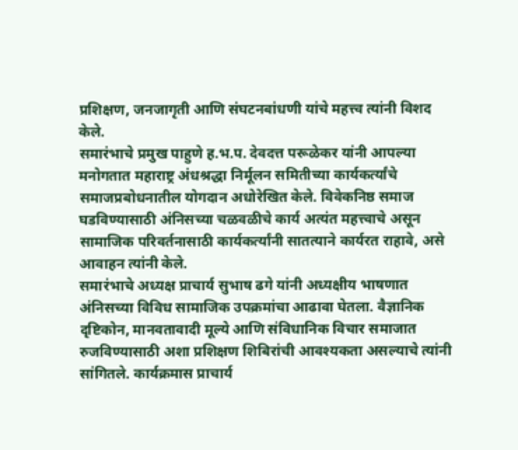प्रशिक्षण, जनजागृती आणि संघटनबांधणी यांचे महत्त्व त्यांनी विशद केले.
समारंभाचे प्रमुख पाहुणे ह.भ.प. देवदत्त परूळेकर यांनी आपल्या मनोगतात महाराष्ट्र अंधश्रद्धा निर्मूलन समितीच्या कार्यकर्त्यांचे समाजप्रबोधनातील योगदान अधोरेखित केले. विवेकनिष्ठ समाज घडविण्यासाठी अंनिसच्या चळवळीचे कार्य अत्यंत महत्त्वाचे असून सामाजिक परिवर्तनासाठी कार्यकर्त्यांनी सातत्याने कार्यरत राहावे, असे आवाहन त्यांनी केले.
समारंभाचे अध्यक्ष प्राचार्य सुभाष ढगे यांनी अध्यक्षीय भाषणात अंनिसच्या विविध सामाजिक उपक्रमांचा आढावा घेतला. वैज्ञानिक दृष्टिकोन, मानवतावादी मूल्ये आणि संविधानिक विचार समाजात रुजविण्यासाठी अशा प्रशिक्षण शिबिरांची आवश्यकता असल्याचे त्यांनी सांगितले. कार्यक्रमास प्राचार्य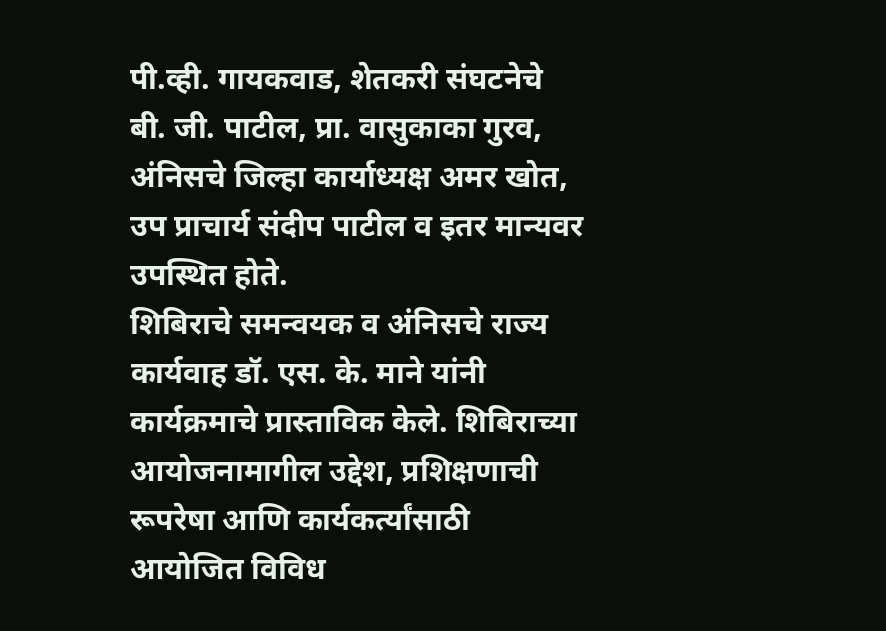पी.व्ही. गायकवाड, शेतकरी संघटनेचे बी. जी. पाटील, प्रा. वासुकाका गुरव, अंनिसचे जिल्हा कार्याध्यक्ष अमर खोत, उप प्राचार्य संदीप पाटील व इतर मान्यवर उपस्थित होते.
शिबिराचे समन्वयक व अंनिसचे राज्य कार्यवाह डॉ. एस. के. माने यांनी कार्यक्रमाचे प्रास्ताविक केले. शिबिराच्या आयोजनामागील उद्देश, प्रशिक्षणाची रूपरेषा आणि कार्यकर्त्यांसाठी आयोजित विविध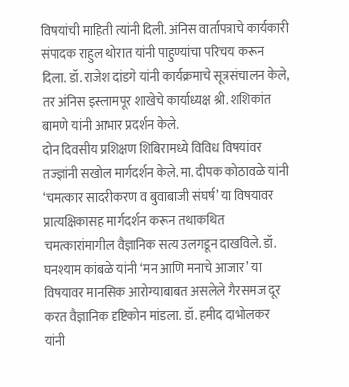विषयांची माहिती त्यांनी दिली. अंनिस वार्तापत्राचे कार्यकारी संपादक राहुल थोरात यांनी पाहुण्यांचा परिचय करून दिला. डॉ. राजेश दांडगे यांनी कार्यक्रमाचे सूत्रसंचालन केले, तर अंनिस इस्लामपूर शाखेचे कार्याध्यक्ष श्री. शशिकांत बामणे यांनी आभार प्रदर्शन केले.
दोन दिवसीय प्रशिक्षण शिबिरामध्ये विविध विषयांवर तज्ज्ञांनी सखोल मार्गदर्शन केले. मा. दीपक कोठावळे यांनी ‘चमत्कार सादरीकरण व बुवाबाजी संघर्ष’ या विषयावर प्रात्यक्षिकासह मार्गदर्शन करून तथाकथित चमत्कारांमागील वैज्ञानिक सत्य उलगडून दाखविले. डॉ. घनश्याम कांबळे यांनी ‘मन आणि मनाचे आजार’ या विषयावर मानसिक आरोग्याबाबत असलेले गैरसमज दूर करत वैज्ञानिक दृष्टिकोन मांडला. डॉ. हमीद दाभोलकर यांनी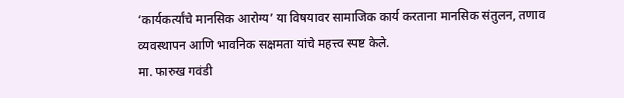‘कार्यकर्त्यांचे मानसिक आरोग्य’ या विषयावर सामाजिक कार्य करताना मानसिक संतुलन, तणाव व्यवस्थापन आणि भावनिक सक्षमता यांचे महत्त्व स्पष्ट केले.
मा. फारुख गवंडी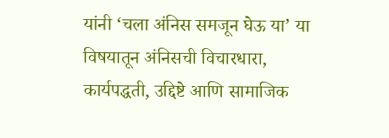यांनी ‘चला अंनिस समजून घेऊ या’ या विषयातून अंनिसची विचारधारा, कार्यपद्धती, उद्दिष्टे आणि सामाजिक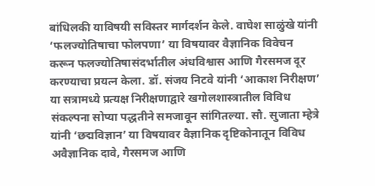बांधिलकी याविषयी सविस्तर मार्गदर्शन केले. वाघेश साळुंखे यांनी ‘फलज्योतिषाचा फोलपणा’ या विषयावर वैज्ञानिक विवेचन करून फलज्योतिषासंदर्भातील अंधविश्वास आणि गैरसमज दूर करण्याचा प्रयत्न केला. डॉ. संजय निटवे यांनी ‘आकाश निरीक्षण’ या सत्रामध्ये प्रत्यक्ष निरीक्षणाद्वारे खगोलशास्त्रातील विविध संकल्पना सोप्या पद्धतीने समजावून सांगितल्या. सौ. सुजाता म्हेत्रे यांनी ‘छद्मविज्ञान’ या विषयावर वैज्ञानिक दृष्टिकोनातून विविध अवैज्ञानिक दावे, गैरसमज आणि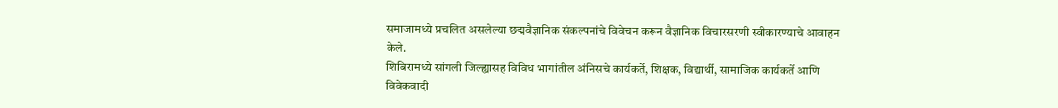समाजामध्ये प्रचलित असलेल्या छद्मवैज्ञानिक संकल्पनांचे विवेचन करून वैज्ञानिक विचारसरणी स्वीकारण्याचे आवाहन केले.
शिबिरामध्ये सांगली जिल्ह्यासह विविध भागांतील अंनिसचे कार्यकर्ते, शिक्षक, विद्यार्थी, सामाजिक कार्यकर्ते आणि विवेकवादी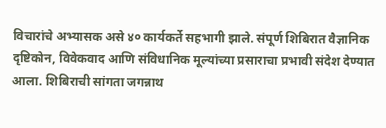विचारांचे अभ्यासक असे ४० कार्यकर्ते सहभागी झाले. संपूर्ण शिबिरात वैज्ञानिक दृष्टिकोन, विवेकवाद आणि संविधानिक मूल्यांच्या प्रसाराचा प्रभावी संदेश देण्यात आला. शिबिराची सांगता जगन्नाथ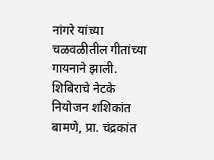नांगरे यांच्या चळवळीतील गीतांच्या गायनाने झाली. शिबिराचे नेटके नियोजन शशिकांत बामणे, प्रा. चंद्रकांत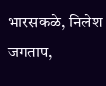भारसकळे, निलेश जगताप,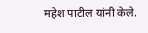महेश पाटील यांनी केले.